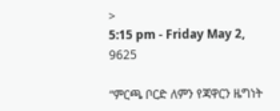>
5:15 pm - Friday May 2, 9625

“ምርጫ ቦርድ ለምን የጃዋርን ዜግነት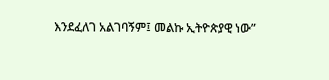እንደፈለገ አልገባኝም፤ መልኩ ኢትዮጵያዊ ነው”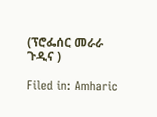(ፕሮፌሰር መራራ ጉዲና )

Filed in: Amharic